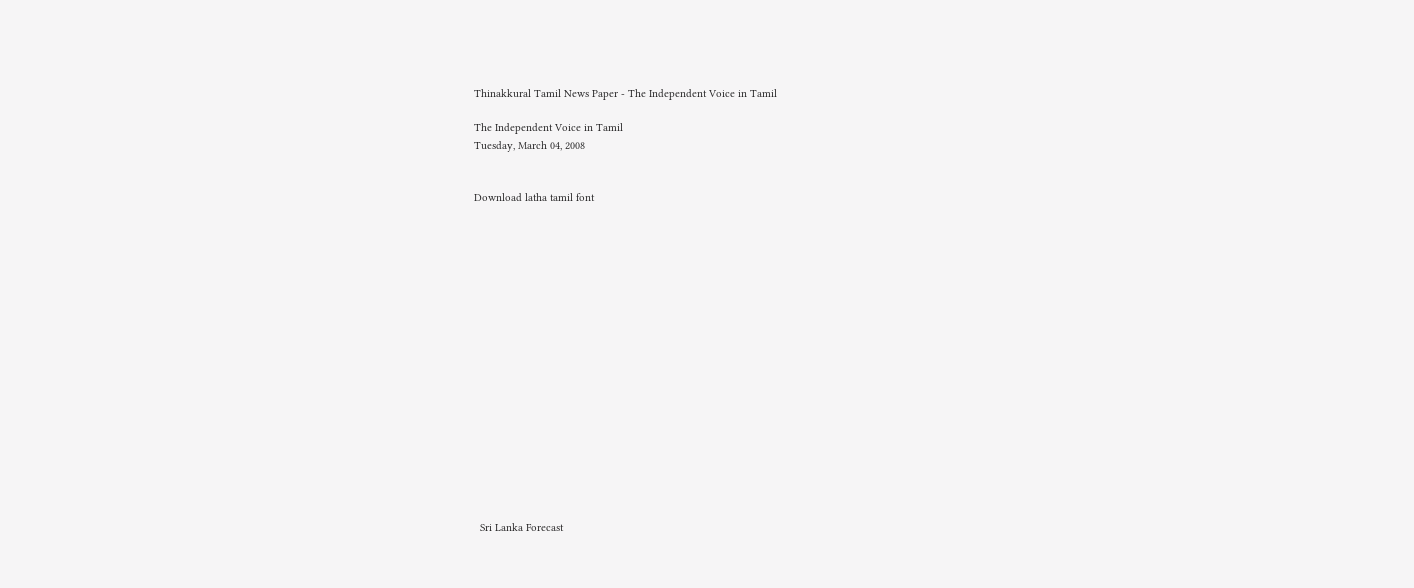Thinakkural Tamil News Paper - The Independent Voice in Tamil

The Independent Voice in Tamil
Tuesday, March 04, 2008


Download latha tamil font


















  Sri Lanka Forecast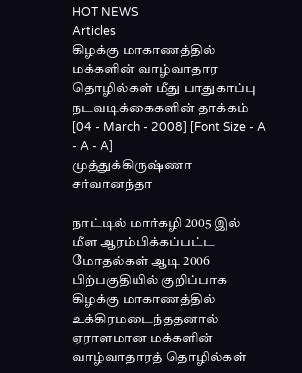HOT NEWS
Articles
கிழக்கு மாகாணத்தில் மக்களின் வாழ்வாதார தொழில்கள் மீது பாதுகாப்பு நடவடிக்கைகளின் தாக்கம்
[04 - March - 2008] [Font Size - A - A - A]
முத்துக்கிருஷ்ணா சர்வானந்தா

நாட்டில் மார்கழி 2005 இல் மீள ஆரம்பிக்கப்பட்ட மோதல்கள் ஆடி 2006 பிற்பகுதியில் குறிப்பாக கிழக்கு மாகாணத்தில் உக்கிரமடைந்ததனால் ஏராளமான மக்களின் வாழ்வாதாரத் தொழில்கள்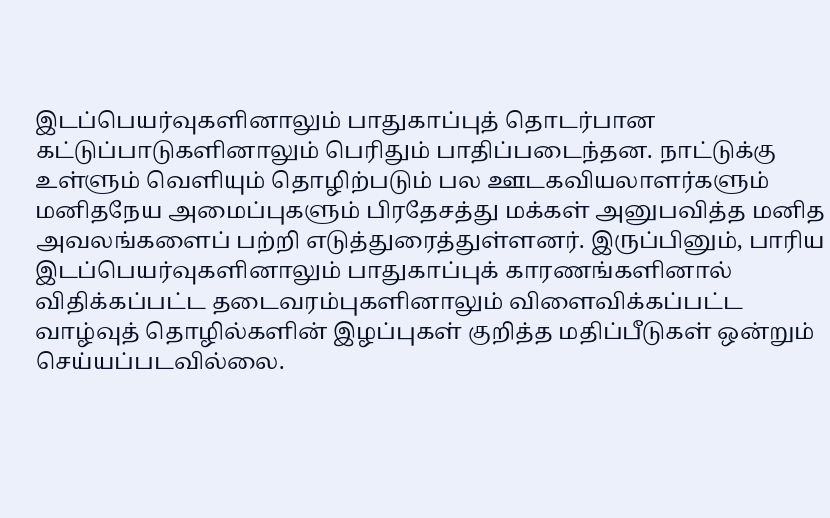இடப்பெயர்வுகளினாலும் பாதுகாப்புத் தொடர்பான கட்டுப்பாடுகளினாலும் பெரிதும் பாதிப்படைந்தன. நாட்டுக்கு உள்ளும் வெளியும் தொழிற்படும் பல ஊடகவியலாளர்களும் மனிதநேய அமைப்புகளும் பிரதேசத்து மக்கள் அனுபவித்த மனித அவலங்களைப் பற்றி எடுத்துரைத்துள்ளனர். இருப்பினும், பாரிய இடப்பெயர்வுகளினாலும் பாதுகாப்புக் காரணங்களினால் விதிக்கப்பட்ட தடைவரம்புகளினாலும் விளைவிக்கப்பட்ட வாழ்வுத் தொழில்களின் இழப்புகள் குறித்த மதிப்பீடுகள் ஒன்றும் செய்யப்படவில்லை.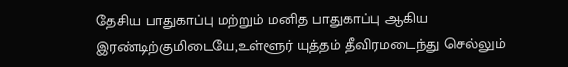தேசிய பாதுகாப்பு மற்றும் மனித பாதுகாப்பு ஆகிய இரண்டிற்குமிடையே,உள்ளூர் யுத்தம் தீவிரமடைந்து செல்லும்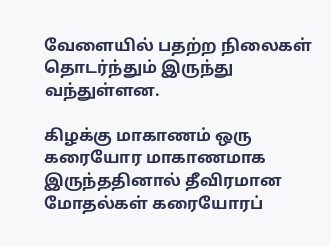வேளையில் பதற்ற நிலைகள் தொடர்ந்தும் இருந்து வந்துள்ளன.

கிழக்கு மாகாணம் ஒரு கரையோர மாகாணமாக இருந்ததினால் தீவிரமான மோதல்கள் கரையோரப்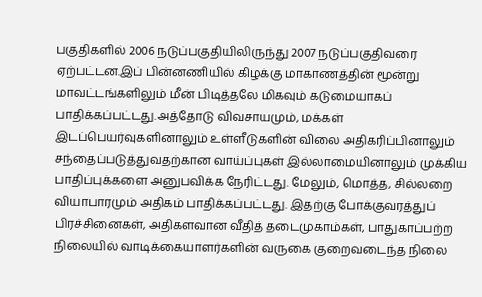பகுதிகளில் 2006 நடுப்பகுதியிலிருந்து 2007 நடுப்பகுதிவரை ஏற்பட்டன.இப் பின்னணியில் கிழக்கு மாகாணத்தின் மூன்று மாவட்டங்களிலும் மீன் பிடித்தலே மிகவும் கடுமையாகப் பாதிக்கப்பட்டது.அத்தோடு விவசாயமும், மக்கள் இடப்பெயர்வுகளினாலும் உள்ளீடுகளின் விலை அதிகரிப்பினாலும் சந்தைப்படுத்துவதற்கான வாய்ப்புகள் இல்லாமையினாலும் முக்கிய பாதிப்புக்களை அனுபவிக்க நேரிட்டது. மேலும், மொத்த, சில்லறை வியாபாரமும் அதிகம் பாதிக்கப்பட்டது. இதற்கு போக்குவரத்துப் பிரச்சினைகள், அதிகளவான வீதித் தடைமுகாம்கள், பாதுகாப்பற்ற நிலையில் வாடிக்கையாளர்களின் வருகை குறைவடைந்த நிலை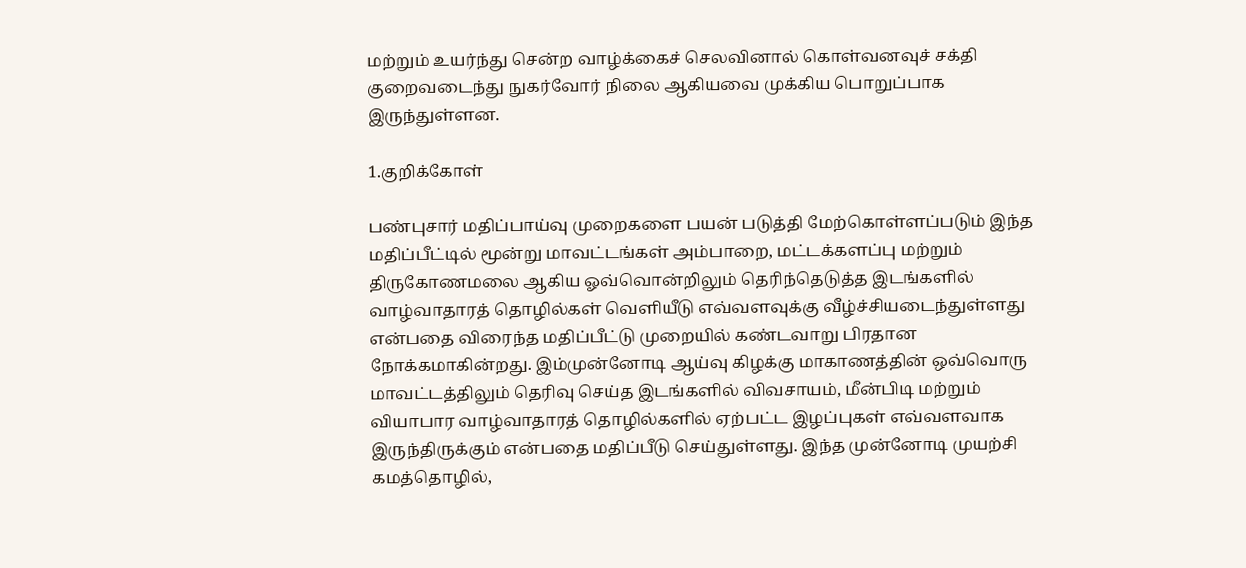மற்றும் உயர்ந்து சென்ற வாழ்க்கைச் செலவினால் கொள்வனவுச் சக்தி குறைவடைந்து நுகர்வோர் நிலை ஆகியவை முக்கிய பொறுப்பாக இருந்துள்ளன.

1.குறிக்கோள்

பண்புசார் மதிப்பாய்வு முறைகளை பயன் படுத்தி மேற்கொள்ளப்படும் இந்த மதிப்பீட்டில் மூன்று மாவட்டங்கள் அம்பாறை, மட்டக்களப்பு மற்றும் திருகோணமலை ஆகிய ஓவ்வொன்றிலும் தெரிந்தெடுத்த இடங்களில் வாழ்வாதாரத் தொழில்கள் வெளியீடு எவ்வளவுக்கு வீழ்ச்சியடைந்துள்ளது என்பதை விரைந்த மதிப்பீட்டு முறையில் கண்டவாறு பிரதான நோக்கமாகின்றது. இம்முன்னோடி ஆய்வு கிழக்கு மாகாணத்தின் ஒவ்வொரு மாவட்டத்திலும் தெரிவு செய்த இடங்களில் விவசாயம், மீன்பிடி மற்றும் வியாபார வாழ்வாதாரத் தொழில்களில் ஏற்பட்ட இழப்புகள் எவ்வளவாக இருந்திருக்கும் என்பதை மதிப்பீடு செய்துள்ளது. இந்த முன்னோடி முயற்சி கமத்தொழில்,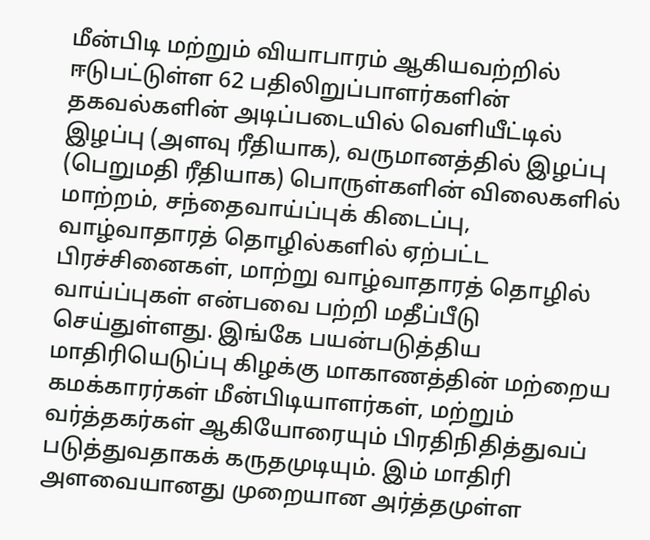மீன்பிடி மற்றும் வியாபாரம் ஆகியவற்றில் ஈடுபட்டுள்ள 62 பதிலிறுப்பாளர்களின் தகவல்களின் அடிப்படையில் வெளியீட்டில் இழப்பு (அளவு ரீதியாக), வருமானத்தில் இழப்பு (பெறுமதி ரீதியாக) பொருள்களின் விலைகளில் மாற்றம், சந்தைவாய்ப்புக் கிடைப்பு, வாழ்வாதாரத் தொழில்களில் ஏற்பட்ட பிரச்சினைகள், மாற்று வாழ்வாதாரத் தொழில் வாய்ப்புகள் என்பவை பற்றி மதீப்பீடு செய்துள்ளது. இங்கே பயன்படுத்திய மாதிரியெடுப்பு கிழக்கு மாகாணத்தின் மற்றைய கமக்காரர்கள் மீன்பிடியாளர்கள், மற்றும் வர்த்தகர்கள் ஆகியோரையும் பிரதிநிதித்துவப் படுத்துவதாகக் கருதமுடியும். இம் மாதிரி அளவையானது முறையான அர்த்தமுள்ள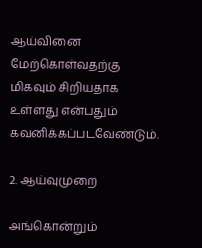ஆய்வினை மேற்கொள்வதற்கு மிகவும் சிறியதாக உள்ளது என்பதும் கவனிக்கப்படவேண்டும்.

2. ஆய்வுமுறை

அங்கொன்றும்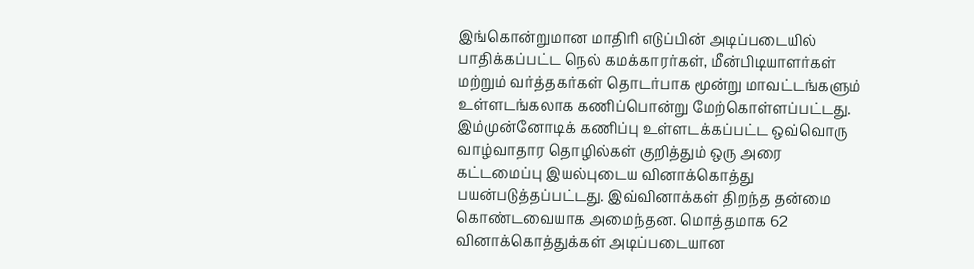இங்கொன்றுமான மாதிரி எடுப்பின் அடிப்படையில் பாதிக்கப்பட்ட நெல் கமக்காரர்கள், மீன்பிடியாளர்கள் மற்றும் வர்த்தகர்கள் தொடர்பாக மூன்று மாவட்டங்களும் உள்ளடங்கலாக கணிப்பொன்று மேற்கொள்ளப்பட்டது. இம்முன்னோடிக் கணிப்பு உள்ளடக்கப்பட்ட ஒவ்வொரு வாழ்வாதார தொழில்கள் குறித்தும் ஒரு அரை கட்டமைப்பு இயல்புடைய வினாக்கொத்து பயன்படுத்தப்பட்டது. இவ்வினாக்கள் திறந்த தன்மை கொண்டவையாக அமைந்தன. மொத்தமாக 62 வினாக்கொத்துக்கள் அடிப்படையான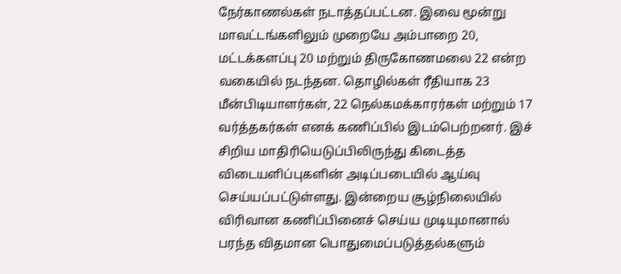நேர்காணல்கள் நடாத்தப்பட்டன. இவை மூன்று மாவட்டங்களிலும் முறையே அம்பாறை 20, மட்டக்களப்பு 20 மற்றும் திருகோணமலை 22 என்ற வகையில் நடந்தன. தொழில்கள் ரீதியாக 23 மீன்பிடியாளர்கள், 22 நெல்கமக்காரர்கள் மற்றும் 17 வர்த்தகர்கள் எனக் கணிப்பில் இடம்பெற்றனர். இச் சிறிய மாதிரியெடுப்பிலிருந்து கிடைத்த விடையளிப்புகளின் அடிப்படையில் ஆய்வு செய்யப்பட்டுள்ளது. இன்றைய சூழ்நிலையில் விரிவான கணிப்பினைச் செய்ய முடியுமானால் பரந்த விதமான பொதுமைப்படுத்தல்களும்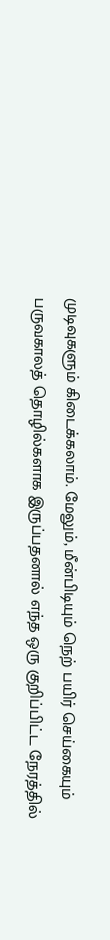முடிவுகளும் கிடைக்கலாம். மேலும், மீன்பிடியும் நெற் பயிர் செய்கையும் பருவகாலத் தொழில்களாக இருப்பதனால் எந்த ஒரு குறிப்பிட்ட நேரத்தில்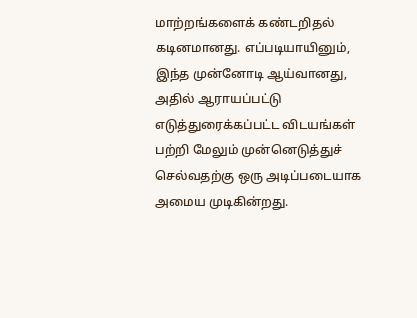மாற்றங்களைக் கண்டறிதல் கடினமானது. எப்படியாயினும், இந்த முன்னோடி ஆய்வானது, அதில் ஆராயப்பட்டு எடுத்துரைக்கப்பட்ட விடயங்கள் பற்றி மேலும் முன்னெடுத்துச் செல்வதற்கு ஒரு அடிப்படையாக அமைய முடிகின்றது.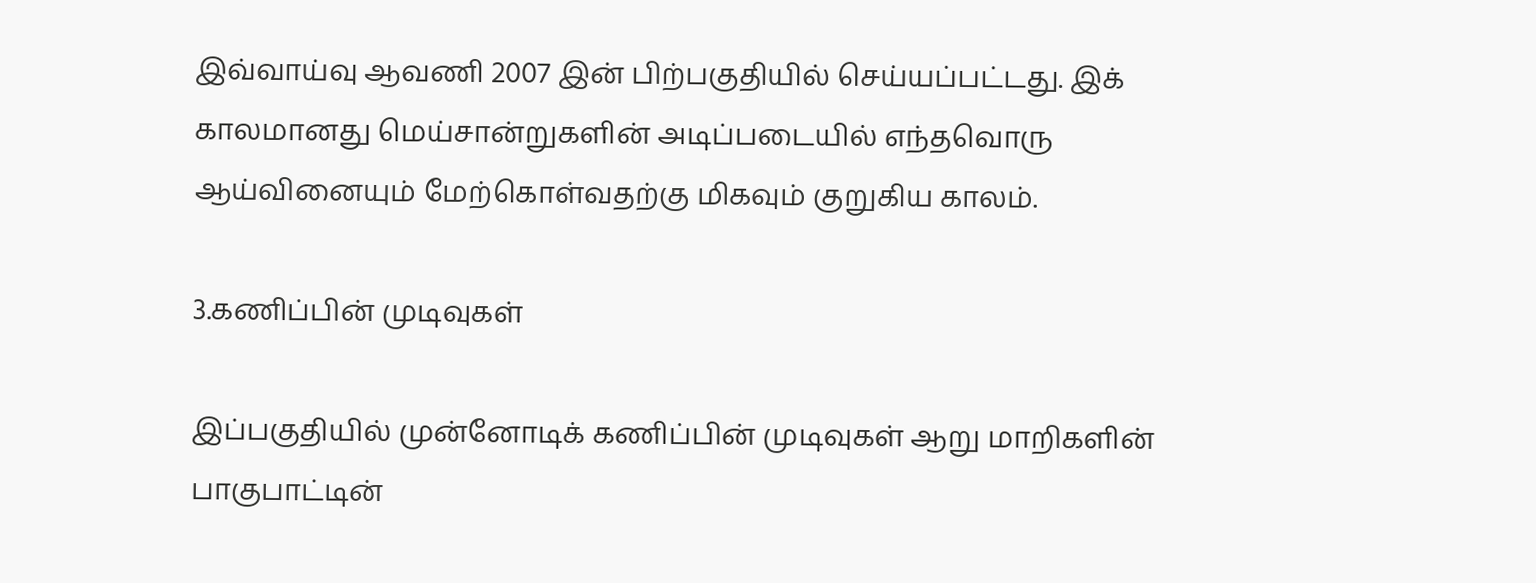இவ்வாய்வு ஆவணி 2007 இன் பிற்பகுதியில் செய்யப்பட்டது. இக் காலமானது மெய்சான்றுகளின் அடிப்படையில் எந்தவொரு ஆய்வினையும் மேற்கொள்வதற்கு மிகவும் குறுகிய காலம்.

3.கணிப்பின் முடிவுகள்

இப்பகுதியில் முன்னோடிக் கணிப்பின் முடிவுகள் ஆறு மாறிகளின் பாகுபாட்டின்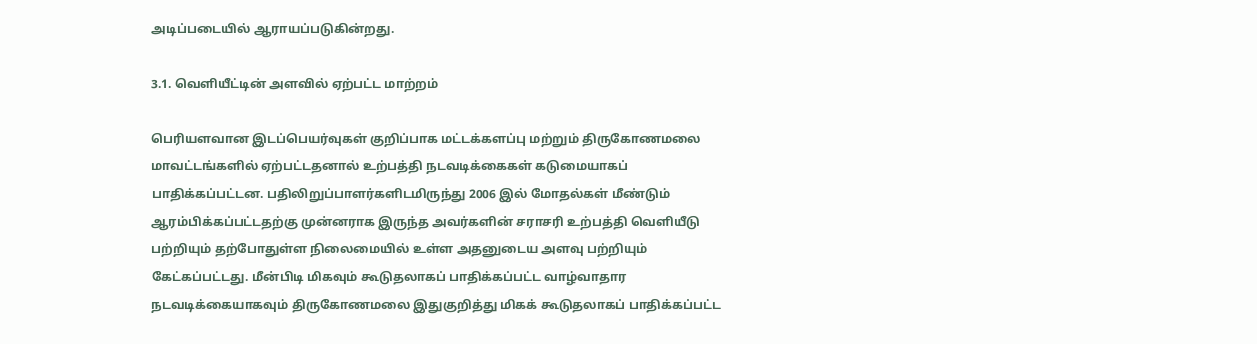அடிப்படையில் ஆராயப்படுகின்றது.

3.1. வெளியீட்டின் அளவில் ஏற்பட்ட மாற்றம்

பெரியளவான இடப்பெயர்வுகள் குறிப்பாக மட்டக்களப்பு மற்றும் திருகோணமலை மாவட்டங்களில் ஏற்பட்டதனால் உற்பத்தி நடவடிக்கைகள் கடுமையாகப் பாதிக்கப்பட்டன. பதிலிறுப்பாளர்களிடமிருந்து 2006 இல் மோதல்கள் மீண்டும் ஆரம்பிக்கப்பட்டதற்கு முன்னராக இருந்த அவர்களின் சராசரி உற்பத்தி வெளியீடு பற்றியும் தற்போதுள்ள நிலைமையில் உள்ள அதனுடைய அளவு பற்றியும் கேட்கப்பட்டது. மீன்பிடி மிகவும் கூடுதலாகப் பாதிக்கப்பட்ட வாழ்வாதார நடவடிக்கையாகவும் திருகோணமலை இதுகுறித்து மிகக் கூடுதலாகப் பாதிக்கப்பட்ட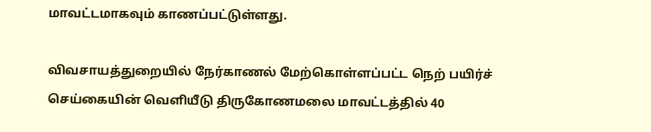மாவட்டமாகவும் காணப்பட்டுள்ளது.

விவசாயத்துறையில் நேர்காணல் மேற்கொள்ளப்பட்ட நெற் பயிர்ச் செய்கையின் வெளியீடு திருகோணமலை மாவட்டத்தில் 40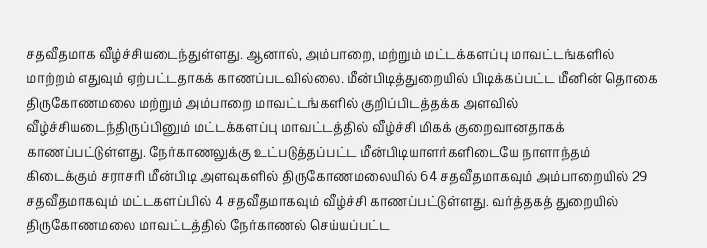சதவீதமாக வீழ்ச்சியடைந்துள்ளது. ஆனால், அம்பாறை, மற்றும் மட்டக்களப்பு மாவட்டங்களில் மாற்றம் எதுவும் ஏற்பட்டதாகக் காணப்படவில்லை. மீன்பிடித்துறையில் பிடிக்கப்பட்ட மீனின் தொகை திருகோணமலை மற்றும் அம்பாறை மாவட்டங்களில் குறிப்பிடத்தக்க அளவில் வீழ்ச்சியடைந்திருப்பினும் மட்டக்களப்பு மாவட்டத்தில் வீழ்ச்சி மிகக் குறைவானதாகக் காணப்பட்டுள்ளது. நேர்காணலுக்கு உட்படுத்தப்பட்ட மீன்பிடியாளர்களிடையே நாளாந்தம் கிடைக்கும் சராசரி மீன்பிடி அளவுகளில் திருகோணமலையில் 64 சதவீதமாகவும் அம்பாறையில் 29 சதவீதமாகவும் மட்டகளப்பில் 4 சதவீதமாகவும் வீழ்ச்சி காணப்பட்டுள்ளது. வர்த்தகத் துறையில் திருகோணமலை மாவட்டத்தில் நேர்காணல் செய்யப்பட்ட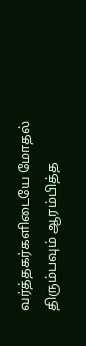வர்த்தகர்களிடையே மோதல் திரும்பவும் ஆரம்பித்த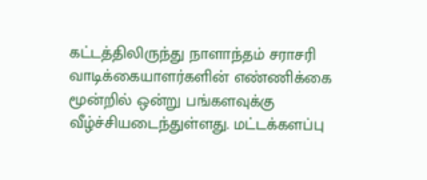கட்டத்திலிருந்து நாளாந்தம் சராசரி வாடிக்கையாளர்களின் எண்ணிக்கை மூன்றில் ஒன்று பங்களவுக்கு வீழ்ச்சியடைந்துள்ளது. மட்டக்களப்பு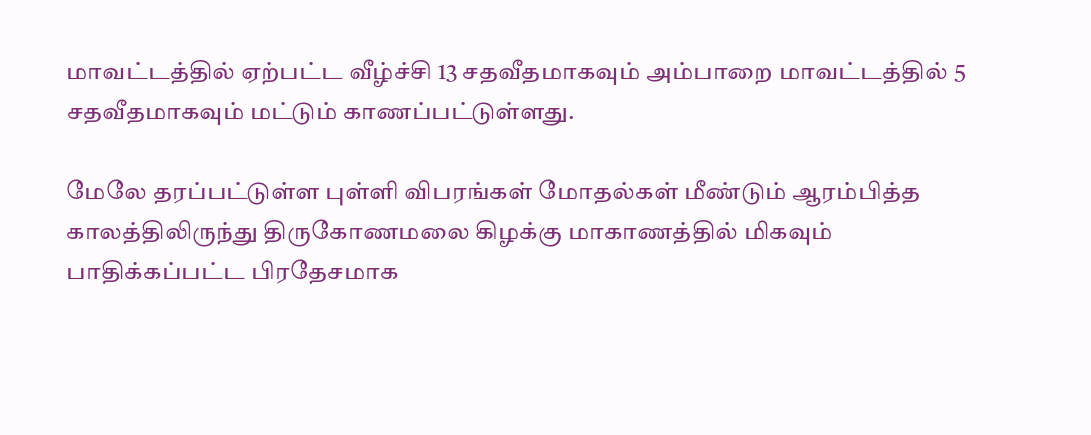மாவட்டத்தில் ஏற்பட்ட வீழ்ச்சி 13 சதவீதமாகவும் அம்பாறை மாவட்டத்தில் 5 சதவீதமாகவும் மட்டும் காணப்பட்டுள்ளது.

மேலே தரப்பட்டுள்ள புள்ளி விபரங்கள் மோதல்கள் மீண்டும் ஆரம்பித்த காலத்திலிருந்து திருகோணமலை கிழக்கு மாகாணத்தில் மிகவும் பாதிக்கப்பட்ட பிரதேசமாக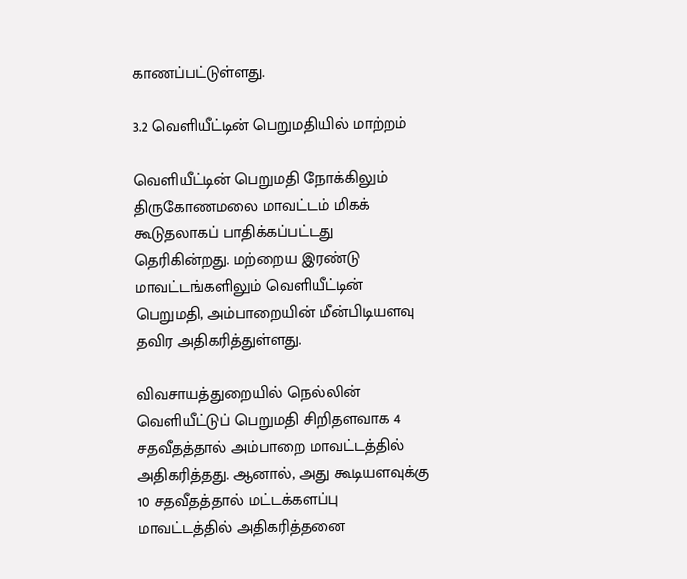காணப்பட்டுள்ளது.

3.2 வெளியீட்டின் பெறுமதியில் மாற்றம்

வெளியீட்டின் பெறுமதி நோக்கிலும் திருகோணமலை மாவட்டம் மிகக் கூடுதலாகப் பாதிக்கப்பட்டது தெரிகின்றது. மற்றைய இரண்டு மாவட்டங்களிலும் வெளியீட்டின் பெறுமதி, அம்பாறையின் மீன்பிடியளவு தவிர அதிகரித்துள்ளது.

விவசாயத்துறையில் நெல்லின் வெளியீட்டுப் பெறுமதி சிறிதளவாக 4 சதவீதத்தால் அம்பாறை மாவட்டத்தில் அதிகரித்தது. ஆனால், அது கூடியளவுக்கு 10 சதவீதத்தால் மட்டக்களப்பு மாவட்டத்தில் அதிகரித்தனை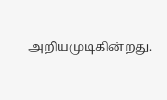அறியமுடிகின்றது.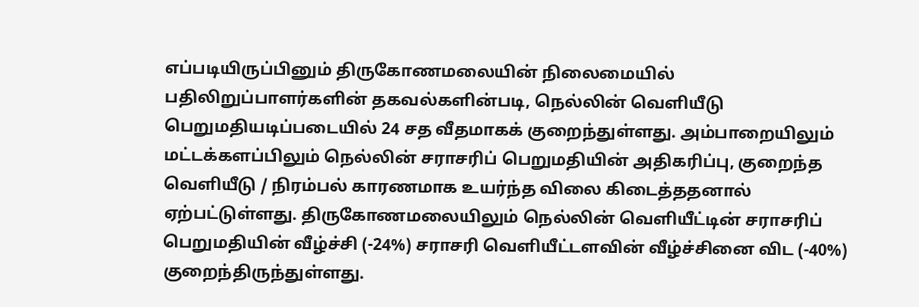எப்படியிருப்பினும் திருகோணமலையின் நிலைமையில் பதிலிறுப்பாளர்களின் தகவல்களின்படி, நெல்லின் வெளியீடு பெறுமதியடிப்படையில் 24 சத வீதமாகக் குறைந்துள்ளது. அம்பாறையிலும் மட்டக்களப்பிலும் நெல்லின் சராசரிப் பெறுமதியின் அதிகரிப்பு, குறைந்த வெளியீடு / நிரம்பல் காரணமாக உயர்ந்த விலை கிடைத்ததனால் ஏற்பட்டுள்ளது. திருகோணமலையிலும் நெல்லின் வெளியீட்டின் சராசரிப் பெறுமதியின் வீழ்ச்சி (-24%) சராசரி வெளியீட்டளவின் வீழ்ச்சினை விட (-40%) குறைந்திருந்துள்ளது.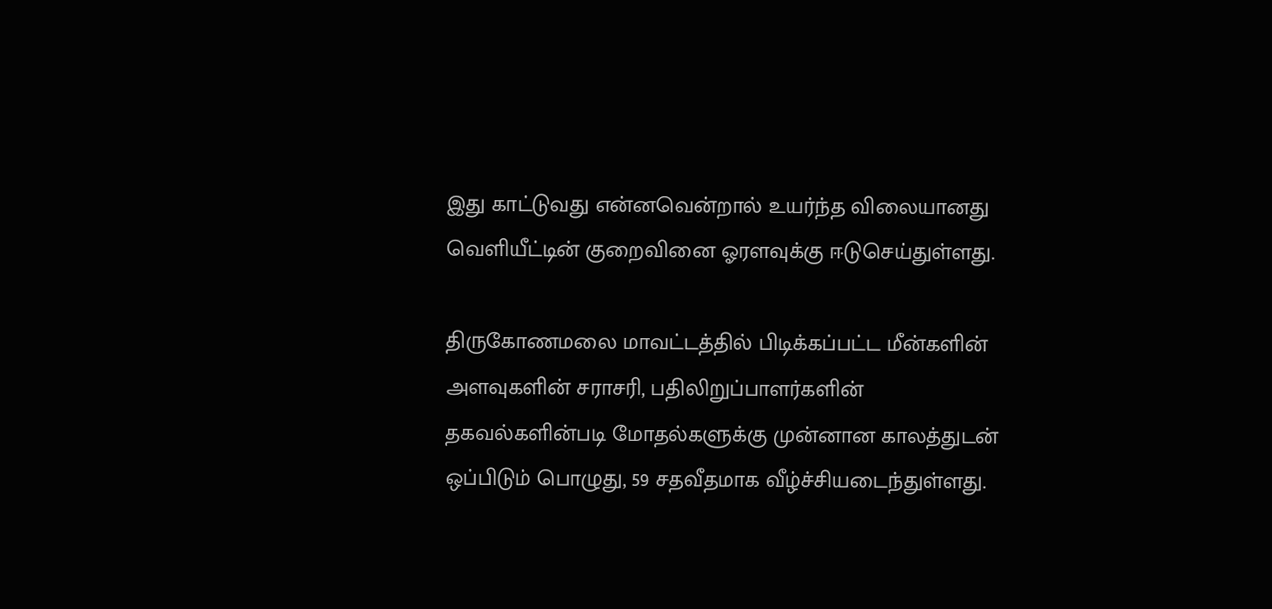இது காட்டுவது என்னவென்றால் உயர்ந்த விலையானது வெளியீட்டின் குறைவினை ஓரளவுக்கு ஈடுசெய்துள்ளது.

திருகோணமலை மாவட்டத்தில் பிடிக்கப்பட்ட மீன்களின் அளவுகளின் சராசரி, பதிலிறுப்பாளர்களின் தகவல்களின்படி மோதல்களுக்கு முன்னான காலத்துடன் ஒப்பிடும் பொழுது, 59 சதவீதமாக வீழ்ச்சியடைந்துள்ளது.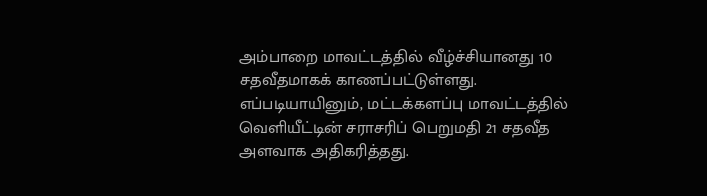அம்பாறை மாவட்டத்தில் வீழ்ச்சியானது 10 சதவீதமாகக் காணப்பட்டுள்ளது. எப்படியாயினும், மட்டக்களப்பு மாவட்டத்தில் வெளியீட்டின் சராசரிப் பெறுமதி 21 சதவீத அளவாக அதிகரித்தது.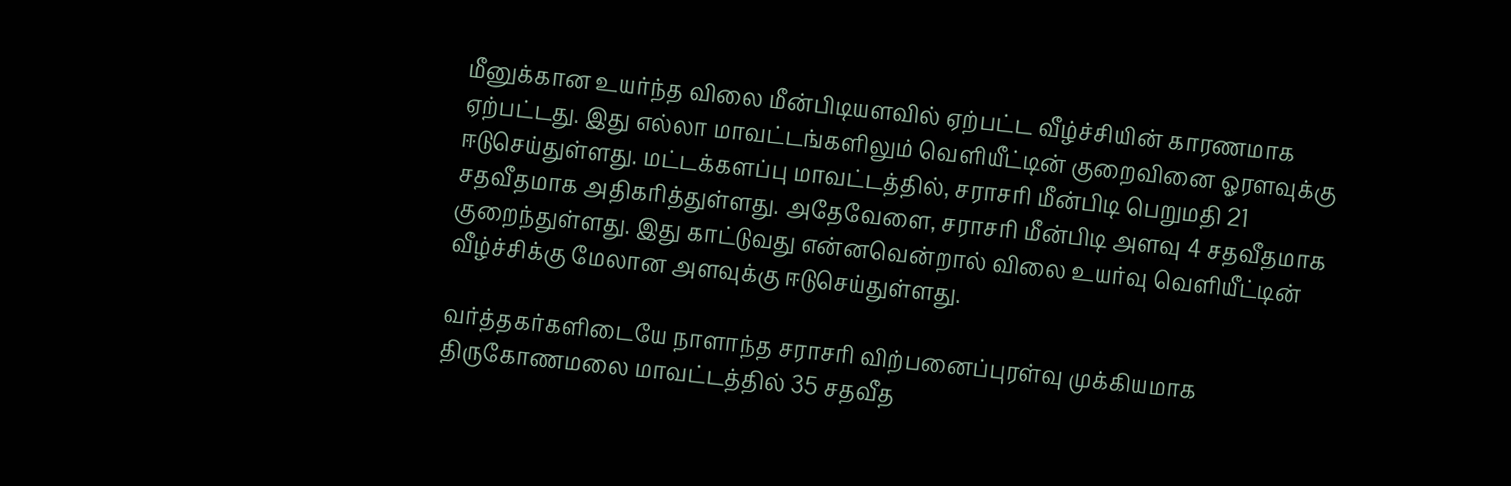மீனுக்கான உயர்ந்த விலை மீன்பிடியளவில் ஏற்பட்ட வீழ்ச்சியின் காரணமாக ஏற்பட்டது. இது எல்லா மாவட்டங்களிலும் வெளியீட்டின் குறைவினை ஓரளவுக்கு ஈடுசெய்துள்ளது. மட்டக்களப்பு மாவட்டத்தில், சராசரி மீன்பிடி பெறுமதி 21 சதவீதமாக அதிகரித்துள்ளது. அதேவேளை, சராசரி மீன்பிடி அளவு 4 சதவீதமாக குறைந்துள்ளது. இது காட்டுவது என்னவென்றால் விலை உயர்வு வெளியீட்டின் வீழ்ச்சிக்கு மேலான அளவுக்கு ஈடுசெய்துள்ளது.

வர்த்தகர்களிடையே நாளாந்த சராசரி விற்பனைப்புரள்வு முக்கியமாக திருகோணமலை மாவட்டத்தில் 35 சதவீத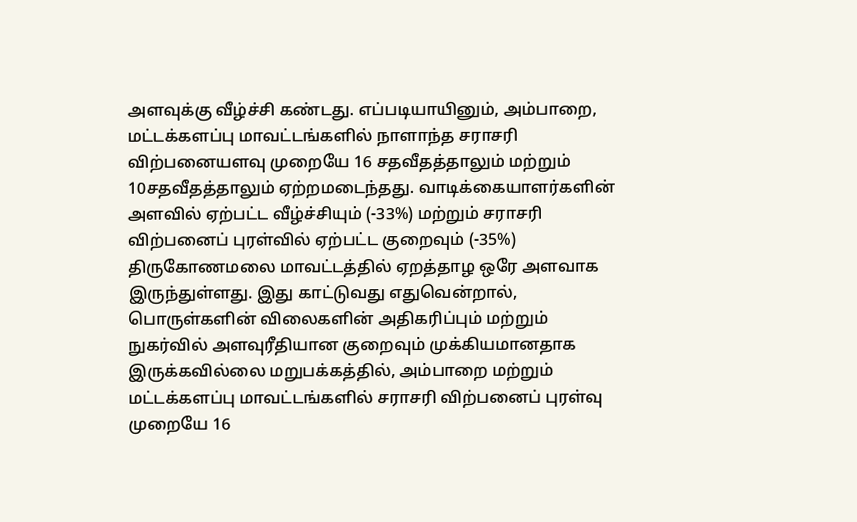அளவுக்கு வீழ்ச்சி கண்டது. எப்படியாயினும், அம்பாறை, மட்டக்களப்பு மாவட்டங்களில் நாளாந்த சராசரி விற்பனையளவு முறையே 16 சதவீதத்தாலும் மற்றும் 10சதவீதத்தாலும் ஏற்றமடைந்தது. வாடிக்கையாளர்களின் அளவில் ஏற்பட்ட வீழ்ச்சியும் (-33%) மற்றும் சராசரி விற்பனைப் புரள்வில் ஏற்பட்ட குறைவும் (-35%) திருகோணமலை மாவட்டத்தில் ஏறத்தாழ ஒரே அளவாக இருந்துள்ளது. இது காட்டுவது எதுவென்றால், பொருள்களின் விலைகளின் அதிகரிப்பும் மற்றும் நுகர்வில் அளவுரீதியான குறைவும் முக்கியமானதாக இருக்கவில்லை மறுபக்கத்தில், அம்பாறை மற்றும் மட்டக்களப்பு மாவட்டங்களில் சராசரி விற்பனைப் புரள்வு முறையே 16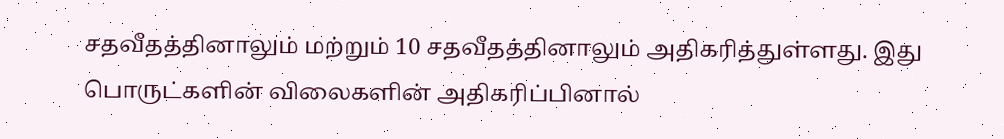சதவீதத்தினாலும் மற்றும் 10 சதவீதத்தினாலும் அதிகரித்துள்ளது. இது பொருட்களின் விலைகளின் அதிகரிப்பினால்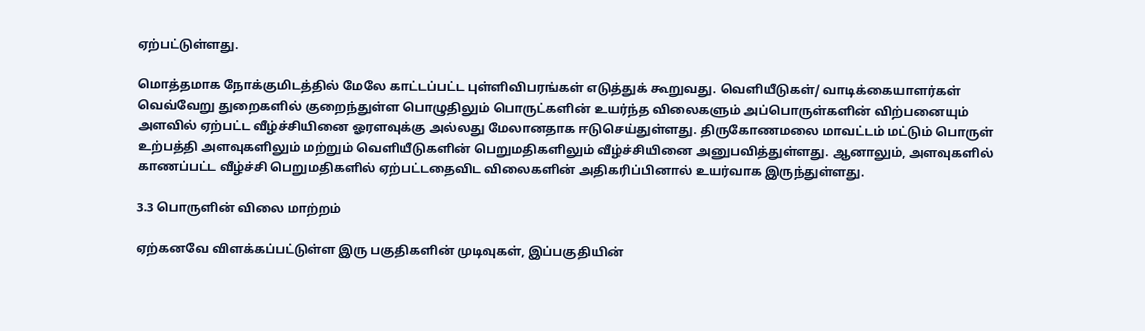ஏற்பட்டுள்ளது.

மொத்தமாக நோக்குமிடத்தில் மேலே காட்டப்பட்ட புள்ளிவிபரங்கள் எடுத்துக் கூறுவது. வெளியீடுகள்/ வாடிக்கையாளர்கள் வெவ்வேறு துறைகளில் குறைந்துள்ள பொழுதிலும் பொருட்களின் உயர்ந்த விலைகளும் அப்பொருள்களின் விற்பனையும் அளவில் ஏற்பட்ட வீழ்ச்சியினை ஓரளவுக்கு அல்லது மேலானதாக ஈடுசெய்துள்ளது. திருகோணமலை மாவட்டம் மட்டும் பொருள் உற்பத்தி அளவுகளிலும் மற்றும் வெளியீடுகளின் பெறுமதிகளிலும் வீழ்ச்சியினை அனுபவித்துள்ளது. ஆனாலும், அளவுகளில் காணப்பட்ட வீழ்ச்சி பெறுமதிகளில் ஏற்பட்டதைவிட விலைகளின் அதிகரிப்பினால் உயர்வாக இருந்துள்ளது.

3.3 பொருளின் விலை மாற்றம்

ஏற்கனவே விளக்கப்பட்டுள்ள இரு பகுதிகளின் முடிவுகள், இப்பகுதியின்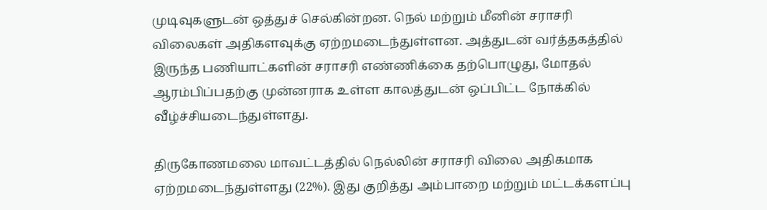முடிவுகளுடன் ஒத்துச் செல்கின்றன. நெல் மற்றும் மீனின் சராசரி விலைகள் அதிகளவுக்கு ஏற்றமடைந்துள்ளன. அத்துடன் வர்த்தகத்தில் இருந்த பணியாட்களின் சராசரி எண்ணிக்கை தற்பொழுது, மோதல் ஆரம்பிப்பதற்கு முன்னராக உள்ள காலத்துடன் ஒப்பிட்ட நோக்கில் வீழ்ச்சியடைந்துள்ளது.

திருகோணமலை மாவட்டத்தில் நெல்லின் சராசரி விலை அதிகமாக ஏற்றமடைந்துள்ளது (22%). இது குறித்து அம்பாறை மற்றும் மட்டக்களப்பு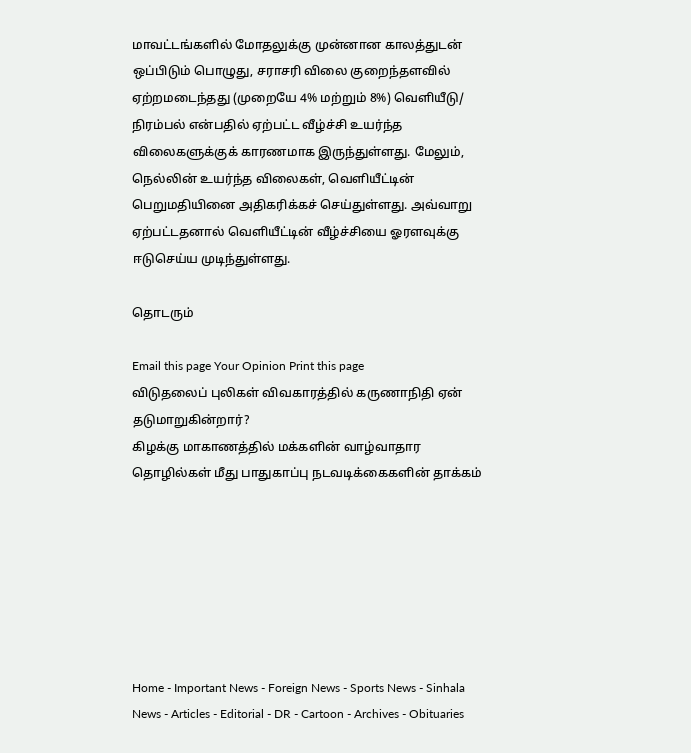மாவட்டங்களில் மோதலுக்கு முன்னான காலத்துடன் ஒப்பிடும் பொழுது, சராசரி விலை குறைந்தளவில் ஏற்றமடைந்தது (முறையே 4% மற்றும் 8%) வெளியீடு/ நிரம்பல் என்பதில் ஏற்பட்ட வீழ்ச்சி உயர்ந்த விலைகளுக்குக் காரணமாக இருந்துள்ளது. மேலும், நெல்லின் உயர்ந்த விலைகள், வெளியீட்டின் பெறுமதியினை அதிகரிக்கச் செய்துள்ளது. அவ்வாறு ஏற்பட்டதனால் வெளியீட்டின் வீழ்ச்சியை ஓரளவுக்கு ஈடுசெய்ய முடிந்துள்ளது.

தொடரும்

Email this page Your Opinion Print this page
விடுதலைப் புலிகள் விவகாரத்தில் கருணாநிதி ஏன் தடுமாறுகின்றார்?
கிழக்கு மாகாணத்தில் மக்களின் வாழ்வாதார தொழில்கள் மீது பாதுகாப்பு நடவடிக்கைகளின் தாக்கம்







Home - Important News - Foreign News - Sports News - Sinhala News - Articles - Editorial - DR - Cartoon - Archives - Obituaries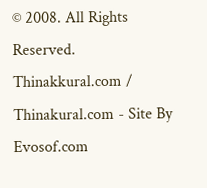© 2008. All Rights Reserved. Thinakkural.com / Thinakural.com - Site By Evosof.com